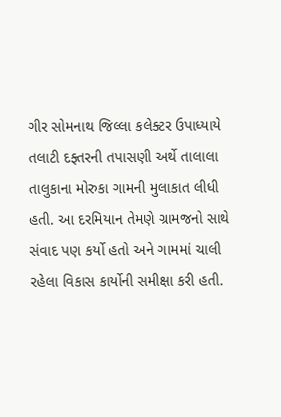ગીર સોમનાથ જિલ્લા કલેક્ટર ઉપાધ્યાયે તલાટી દફ્તરની તપાસણી અર્થે તાલાલા તાલુકાના મોરુકા ગામની મુલાકાત લીધી હતી. આ દરમિયાન તેમણે ગ્રામજનો સાથે સંવાદ પણ કર્યો હતો અને ગામમાં ચાલી રહેલા વિકાસ કાર્યોની સમીક્ષા કરી હતી.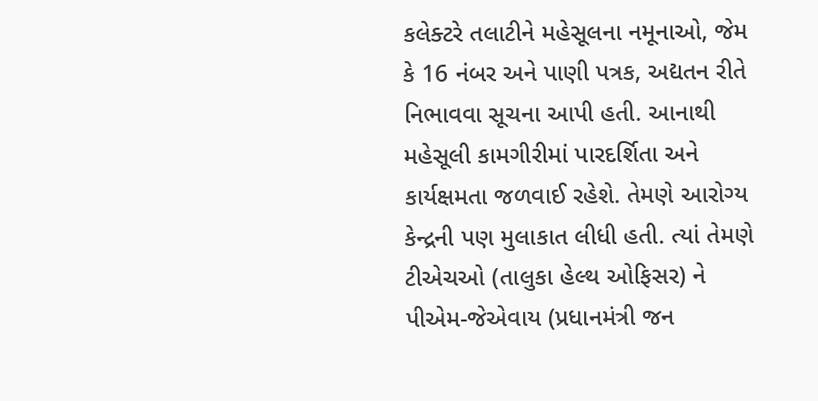કલેક્ટરે તલાટીને મહેસૂલના નમૂનાઓ, જેમ કે 16 નંબર અને પાણી પત્રક, અદ્યતન રીતે નિભાવવા સૂચના આપી હતી. આનાથી મહેસૂલી કામગીરીમાં પારદર્શિતા અને કાર્યક્ષમતા જળવાઈ રહેશે. તેમણે આરોગ્ય કેન્દ્રની પણ મુલાકાત લીધી હતી. ત્યાં તેમણે ટીએચઓ (તાલુકા હેલ્થ ઓફિસર) ને પીએમ-જેએવાય (પ્રધાનમંત્રી જન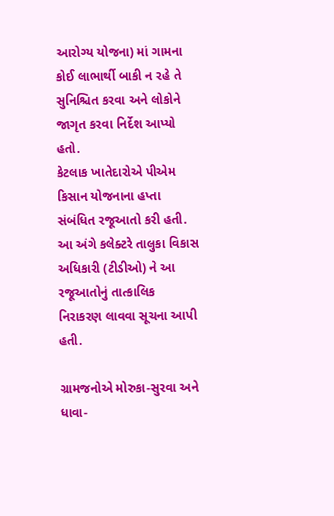આરોગ્ય યોજના) માં ગામના કોઈ લાભાર્થી બાકી ન રહે તે સુનિશ્ચિત કરવા અને લોકોને જાગૃત કરવા નિર્દેશ આપ્યો હતો.
કેટલાક ખાતેદારોએ પીએમ કિસાન યોજનાના હપ્તા સંબંધિત રજૂઆતો કરી હતી. આ અંગે કલેક્ટરે તાલુકા વિકાસ અધિકારી (ટીડીઓ) ને આ રજૂઆતોનું તાત્કાલિક નિરાકરણ લાવવા સૂચના આપી હતી.

ગ્રામજનોએ મોરુકા-સુરવા અને ધાવા-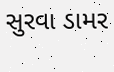સુરવા ડામર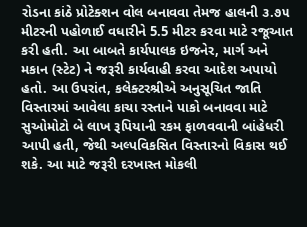રોડના કાંઠે પ્રોટેક્શન વોલ બનાવવા તેમજ હાલની ૩.૭૫ મીટરની પહોળાઈ વધારીને 5.5 મીટર કરવા માટે રજૂઆત કરી હતી. આ બાબતે કાર્યપાલક ઇજનેર, માર્ગ અને મકાન (સ્ટેટ) ને જરૂરી કાર્યવાહી કરવા આદેશ અપાયો હતો. આ ઉપરાંત, કલેક્ટરશ્રીએ અનુસૂચિત જાતિ વિસ્તારમાં આવેલા કાચા રસ્તાને પાકો બનાવવા માટે સુઓમોટો બે લાખ રૂપિયાની રકમ ફાળવવાની બાંહેધરી આપી હતી, જેથી અલ્પવિકસિત વિસ્તારનો વિકાસ થઈ શકે. આ માટે જરૂરી દરખાસ્ત મોકલી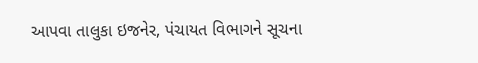આપવા તાલુકા ઇજનેર, પંચાયત વિભાગને સૂચના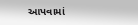આપવામાં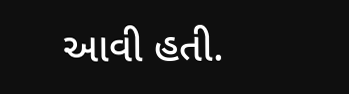આવી હતી.